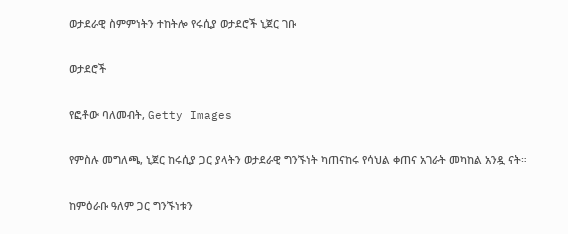ወታደራዊ ስምምነትን ተከትሎ የሩሲያ ወታደሮች ኒጀር ገቡ

ወታደሮች

የፎቶው ባለመብት, Getty Images

የምስሉ መግለጫ, ኒጀር ከሩሲያ ጋር ያላትን ወታደራዊ ግንኙነት ካጠናከሩ የሳህል ቀጠና አገራት መካከል አንዷ ናት።

ከምዕራቡ ዓለም ጋር ግንኙነቱን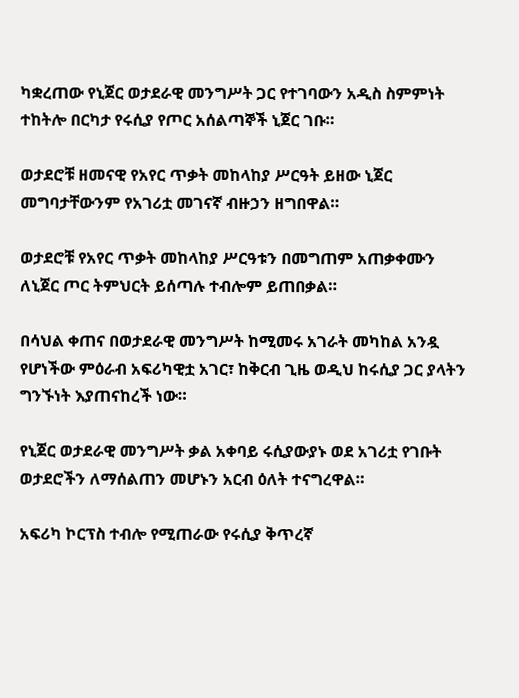ካቋረጠው የኒጀር ወታደራዊ መንግሥት ጋር የተገባውን አዲስ ስምምነት ተከትሎ በርካታ የሩሲያ የጦር አሰልጣኞች ኒጀር ገቡ።

ወታደሮቹ ዘመናዊ የአየር ጥቃት መከላከያ ሥርዓት ይዘው ኒጀር መግባታቸውንም የአገሪቷ መገናኛ ብዙኃን ዘግበዋል።

ወታደሮቹ የአየር ጥቃት መከላከያ ሥርዓቱን በመግጠም አጠቃቀሙን ለኒጀር ጦር ትምህርት ይሰጣሉ ተብሎም ይጠበቃል።

በሳህል ቀጠና በወታደራዊ መንግሥት ከሚመሩ አገራት መካከል አንዷ የሆነችው ምዕራብ አፍሪካዊቷ አገር፣ ከቅርብ ጊዜ ወዲህ ከሩሲያ ጋር ያላትን ግንኙነት እያጠናከረች ነው።

የኒጀር ወታደራዊ መንግሥት ቃል አቀባይ ሩሲያውያኑ ወደ አገሪቷ የገቡት ወታደሮችን ለማሰልጠን መሆኑን አርብ ዕለት ተናግረዋል።

አፍሪካ ኮርፕስ ተብሎ የሚጠራው የሩሲያ ቅጥረኛ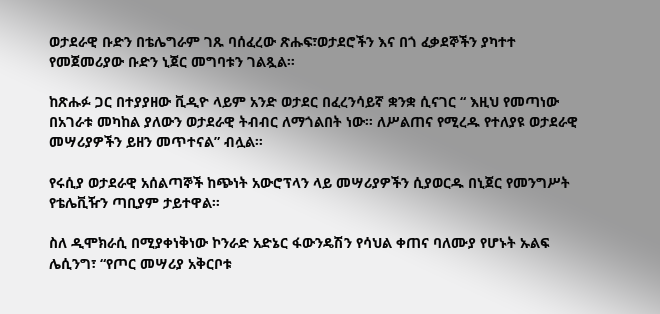ወታደራዊ ቡድን በቴሌግራም ገጹ ባሰፈረው ጽሑፍ፣ወታደሮችን እና በጎ ፈቃደኞችን ያካተተ የመጀመሪያው ቡድን ኒጀር መግባቱን ገልጿል።

ከጽሑፉ ጋር በተያያዘው ቪዲዮ ላይም አንድ ወታደር በፈረንሳይኛ ቋንቋ ሲናገር “ እዚህ የመጣነው በአገራቱ መካከል ያለውን ወታደራዊ ትብብር ለማጎልበት ነው። ለሥልጠና የሚረዱ የተለያዩ ወታደራዊ መሣሪያዎችን ይዘን መጥተናል” ብሏል።

የሩሲያ ወታደራዊ አሰልጣኞች ከጭነት አውሮፕላን ላይ መሣሪያዎችን ሲያወርዱ በኒጀር የመንግሥት የቴሌቪዥን ጣቢያም ታይተዋል።

ስለ ዲሞክራሲ በሚያቀነቅነው ኮንራድ አድኔር ፋውንዴሽን የሳህል ቀጠና ባለሙያ የሆኑት ኡልፍ ሌሲንግ፣ “የጦር መሣሪያ አቅርቦቱ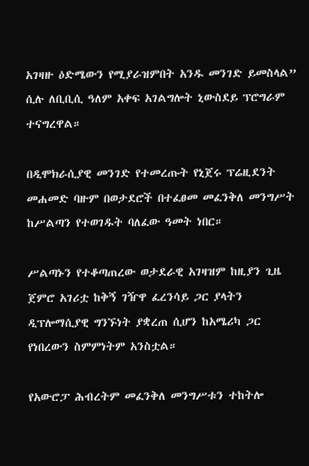አገዛዙ ዕድሜውን የሚያራዝምበት አንዱ መንገድ ይመስላል” ሲሉ ለቢቢሲ ዓለም አቀፍ አገልግሎት ኒውስደይ ፕሮግራም ተናግረዋል።

በዲሞክራሲያዊ መንገድ የተመረጡት የኒጀሩ ፕሬዚደንት መሐመድ ባዙም በወታደሮች በተፈፀመ መፈንቅለ መንግሥት ከሥልጣን የተወገዱት ባለፈው ዓመት ነበር።

ሥልጣኑን የተቆጣጠረው ወታደራዊ አገዛዝም ከዚያን ጊዜ ጀምሮ አገሪቷ ከቅኝ ገዥዋ ፈረንሳይ ጋር ያላትን ዲፕሎማሲያዊ ግንኙነት ያቋረጠ ሲሆን ከአሜሪካ ጋር የነበረውን ስምምነትም አንስቷል።

የአውሮፓ ሕብረትም መፈንቅለ መንግሥቱን ተከትሎ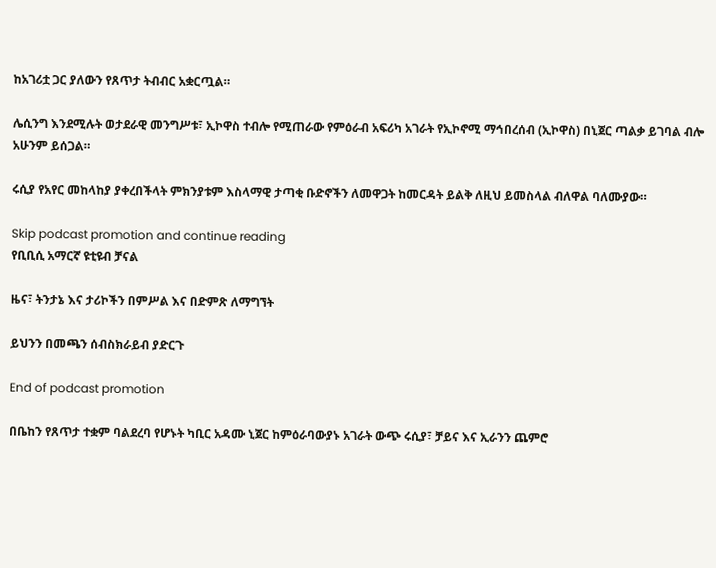ከአገሪቷ ጋር ያለውን የጸጥታ ትብብር አቋርጧል።

ሌሲንግ እንደሚሉት ወታደራዊ መንግሥቱ፣ ኢኮዋስ ተብሎ የሚጠራው የምዕራብ አፍሪካ አገራት የኢኮኖሚ ማኅበረሰብ (ኢኮዋስ) በኒጀር ጣልቃ ይገባል ብሎ አሁንም ይሰጋል።

ሩሲያ የአየር መከላከያ ያቀረበችላት ምክንያቱም እስላማዊ ታጣቂ ቡድኖችን ለመዋጋት ከመርዳት ይልቅ ለዚህ ይመስላል ብለዋል ባለሙያው።

Skip podcast promotion and continue reading
የቢቢሲ አማርኛ ዩቲዩብ ቻናል

ዜና፣ ትንታኔ እና ታሪኮችን በምሥል እና በድምጽ ለማግኘት

ይህንን በመጫን ሰብስክራይብ ያድርጉ

End of podcast promotion

በቤከን የጸጥታ ተቋም ባልደረባ የሆኑት ካቢር አዳሙ ኒጀር ከምዕራባውያኑ አገራት ውጭ ሩሲያ፣ ቻይና እና ኢራንን ጨምሮ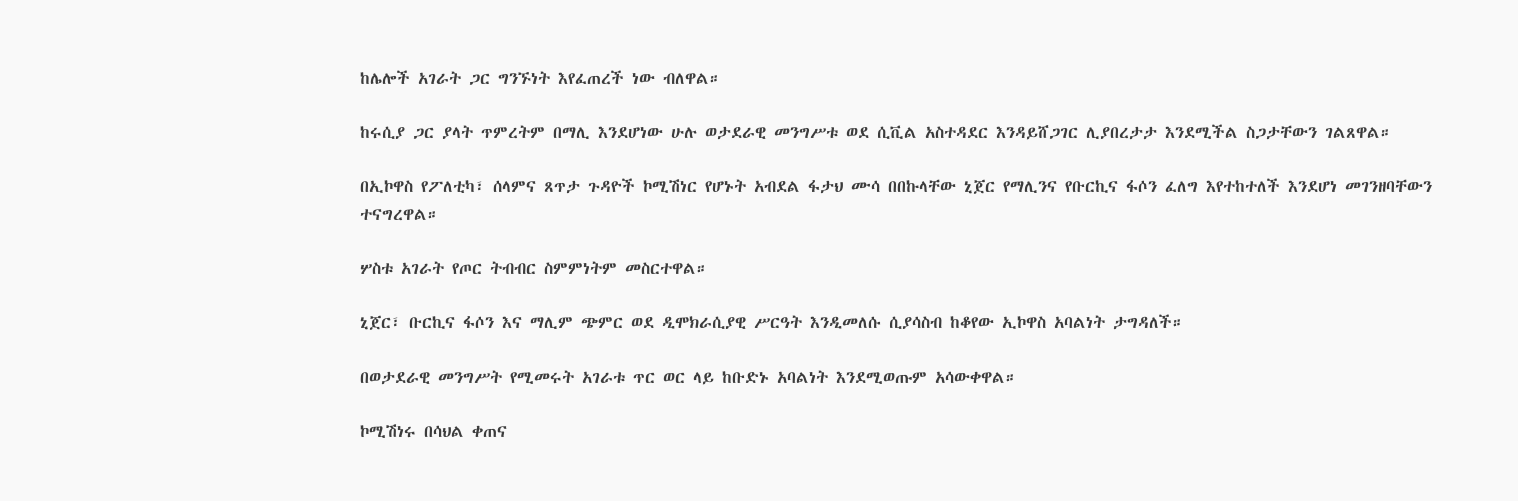ከሌሎች አገራት ጋር ግንኙነት እየፈጠረች ነው ብለዋል።

ከሩሲያ ጋር ያላት ጥምረትም በማሊ እንደሆነው ሁሉ ወታደራዊ መንግሥቱ ወደ ሲቪል አስተዳደር እንዳይሸጋገር ሊያበረታታ እንደሚችል ስጋታቸውን ገልጸዋል።

በኢኮዋስ የፖለቲካ፣ ሰላምና ጸጥታ ጉዳዮች ኮሚሽነር የሆኑት አብደል ፋታህ ሙሳ በበኩላቸው ኒጀር የማሊንና የቡርኪና ፋሶን ፈለግ እየተከተለች እንደሆነ መገንዘባቸውን ተናግረዋል።

ሦስቱ አገራት የጦር ትብብር ስምምነትም መስርተዋል።

ኒጀር፣ ቡርኪና ፋሶን እና ማሊም ጭምር ወደ ዲሞክራሲያዊ ሥርዓት እንዲመለሱ ሲያሳስብ ከቆየው ኢኮዋስ አባልነት ታግዳለች።

በወታደራዊ መንግሥት የሚመሩት አገራቱ ጥር ወር ላይ ከቡድኑ አባልነት እንደሚወጡም አሳውቀዋል።

ኮሚሽነሩ በሳህል ቀጠና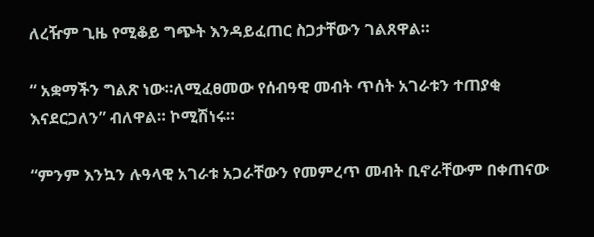ለረዥም ጊዜ የሚቆይ ግጭት እንዳይፈጠር ስጋታቸውን ገልጸዋል።

“ አቋማችን ግልጽ ነው።ለሚፈፀመው የሰብዓዊ መብት ጥሰት አገራቱን ተጠያቂ እናደርጋለን” ብለዋል። ኮሚሽነሩ።

“ምንም እንኳን ሉዓላዊ አገራቱ አጋራቸውን የመምረጥ መብት ቢኖራቸውም በቀጠናው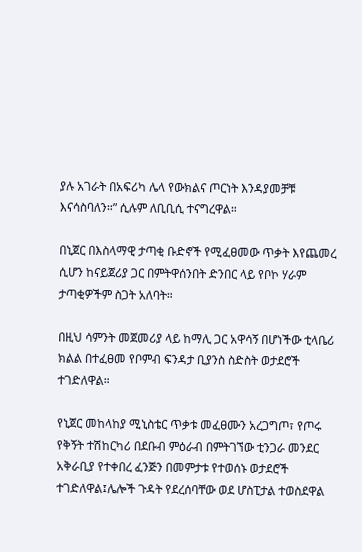ያሉ አገራት በአፍሪካ ሌላ የውክልና ጦርነት እንዳያመቻቹ እናሳስባለን።” ሲሉም ለቢቢሲ ተናግረዋል።

በኒጀር በእስላማዊ ታጣቂ ቡድኖች የሚፈፀመው ጥቃት እየጨመረ ሲሆን ከናይጀሪያ ጋር በምትዋሰንበት ድንበር ላይ የቦኮ ሃራም ታጣቂዎችም ስጋት አለባት።

በዚህ ሳምንት መጀመሪያ ላይ ከማሊ ጋር አዋሳኝ በሆነችው ቲላቤሪ ክልል በተፈፀመ የቦምብ ፍንዳታ ቢያንስ ስድስት ወታደሮች ተገድለዋል።

የኒጀር መከላከያ ሚኒስቴር ጥቃቱ መፈፀሙን አረጋግጦ፣ የጦሩ የቅኝት ተሽከርካሪ በደቡብ ምዕራብ በምትገኘው ቲንጋራ መንደር አቅራቢያ የተቀበረ ፈንጅን በመምታቱ የተወሰኑ ወታደሮች ተገድለዋል፤ሌሎች ጉዳት የደረሰባቸው ወደ ሆስፒታል ተወስደዋል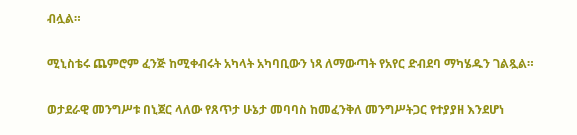ብሏል።

ሚኒስቴሩ ጨምሮም ፈንጅ ከሚቀብሩት አካላት አካባቢውን ነጻ ለማውጣት የአየር ድብደባ ማካሄዱን ገልጿል።

ወታደራዊ መንግሥቱ በኒጀር ላለው የጸጥታ ሁኔታ መባባስ ከመፈንቅለ መንግሥትጋር የተያያዘ እንደሆነ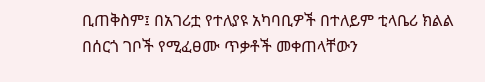ቢጠቅስም፤ በአገሪቷ የተለያዩ አካባቢዎች በተለይም ቲላቤሪ ክልል በሰርጎ ገቦች የሚፈፀሙ ጥቃቶች መቀጠላቸውን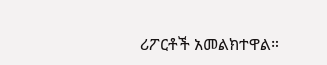ሪፖርቶች አመልክተዋል።